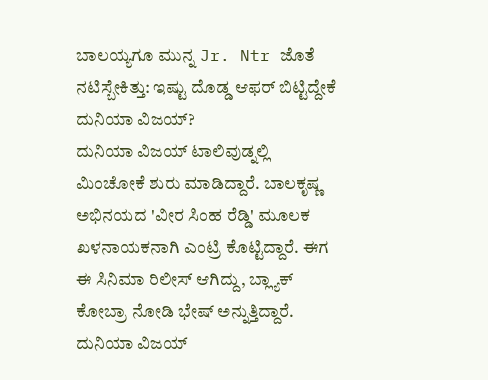ಬಾಲಯ್ಯಗೂ ಮುನ್ನ Jr. Ntr ಜೊತೆ ನಟಿಸ್ಬೇಕಿತ್ತು: ಇಷ್ಟು ದೊಡ್ಡ ಆಫರ್ ಬಿಟ್ಟಿದ್ದೇಕೆ ದುನಿಯಾ ವಿಜಯ್?
ದುನಿಯಾ ವಿಜಯ್ ಟಾಲಿವುಡ್ನಲ್ಲಿ ಮಿಂಚೋಕೆ ಶುರು ಮಾಡಿದ್ದಾರೆ. ಬಾಲಕೃಷ್ಣ ಅಭಿನಯದ 'ವೀರ ಸಿಂಹ ರೆಡ್ಡಿ' ಮೂಲಕ ಖಳನಾಯಕನಾಗಿ ಎಂಟ್ರಿ ಕೊಟ್ಟಿದ್ದಾರೆ. ಈಗ ಈ ಸಿನಿಮಾ ರಿಲೀಸ್ ಆಗಿದ್ದು, ಬ್ಲ್ಯಾಕ್ ಕೋಬ್ರಾ ನೋಡಿ ಭೇಷ್ ಅನ್ನುತ್ತಿದ್ದಾರೆ.
ದುನಿಯಾ ವಿಜಯ್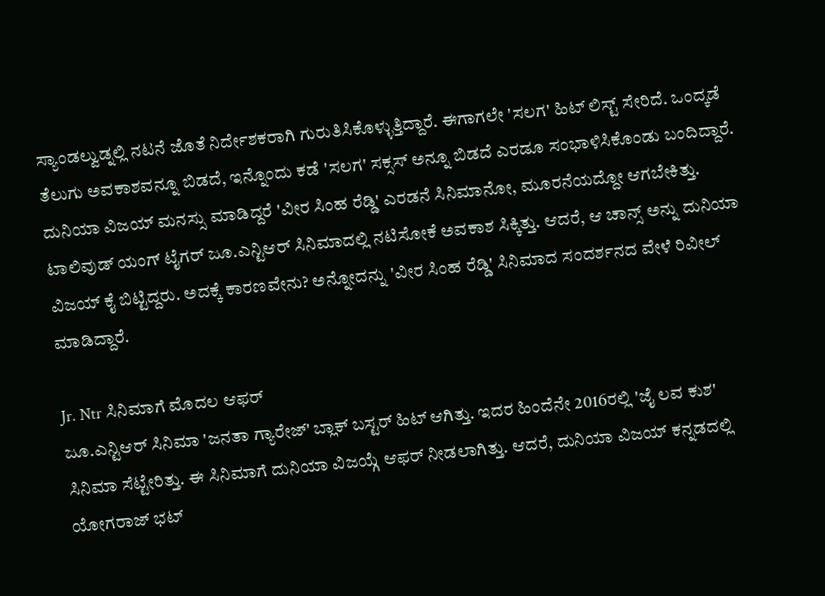ಸ್ಯಾಂಡಲ್ವುಡ್ನಲ್ಲಿ ನಟನೆ ಜೊತೆ ನಿರ್ದೇಶಕರಾಗಿ ಗುರುತಿಸಿಕೊಳ್ಳುತ್ತಿದ್ದಾರೆ. ಈಗಾಗಲೇ 'ಸಲಗ' ಹಿಟ್ ಲಿಸ್ಟ್ ಸೇರಿದೆ. ಒಂದ್ಕಡೆ ತೆಲುಗು ಅವಕಾಶವನ್ನೂ ಬಿಡದೆ, ಇನ್ನೊಂದು ಕಡೆ 'ಸಲಗ' ಸಕ್ಸಸ್ ಅನ್ನೂ ಬಿಡದೆ ಎರಡೂ ಸಂಭಾಳಿಸಿಕೊಂಡು ಬಂದಿದ್ದಾರೆ.
ದುನಿಯಾ ವಿಜಯ್ ಮನಸ್ಸು ಮಾಡಿದ್ದರೆ 'ವೀರ ಸಿಂಹ ರೆಡ್ಡಿ' ಎರಡನೆ ಸಿನಿಮಾನೋ, ಮೂರನೆಯದ್ದೋ ಆಗಬೇಕಿತ್ತು. ಟಾಲಿವುಡ್ ಯಂಗ್ ಟೈಗರ್ ಜೂ.ಎನ್ಟಿಆರ್ ಸಿನಿಮಾದಲ್ಲಿ ನಟಿಸೋಕೆ ಅವಕಾಶ ಸಿಕ್ಕಿತ್ತು. ಆದರೆ, ಆ ಚಾನ್ಸ್ ಅನ್ನು ದುನಿಯಾ ವಿಜಯ್ ಕೈ ಬಿಟ್ಟಿದ್ದರು. ಅದಕ್ಕೆ ಕಾರಣವೇನು? ಅನ್ನೋದನ್ನು 'ವೀರ ಸಿಂಹ ರೆಡ್ಡಿ' ಸಿನಿಮಾದ ಸಂದರ್ಶನದ ವೇಳೆ ರಿವೀಲ್ ಮಾಡಿದ್ದಾರೆ.

Jr. Ntr ಸಿನಿಮಾಗೆ ಮೊದಲ ಆಫರ್
ಜೂ.ಎನ್ಟಿಆರ್ ಸಿನಿಮಾ 'ಜನತಾ ಗ್ಯಾರೇಜ್' ಬ್ಲಾಕ್ ಬಸ್ಟರ್ ಹಿಟ್ ಆಗಿತ್ತು. ಇದರ ಹಿಂದೆನೇ 2016ರಲ್ಲಿ 'ಜೈ ಲವ ಕುಶ' ಸಿನಿಮಾ ಸೆಟ್ಟೇರಿತ್ತು. ಈ ಸಿನಿಮಾಗೆ ದುನಿಯಾ ವಿಜಯ್ಗೆ ಆಫರ್ ನೀಡಲಾಗಿತ್ತು. ಆದರೆ, ದುನಿಯಾ ವಿಜಯ್ ಕನ್ನಡದಲ್ಲಿ ಯೋಗರಾಜ್ ಭಟ್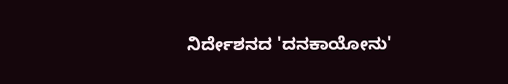ನಿರ್ದೇಶನದ 'ದನಕಾಯೋನು'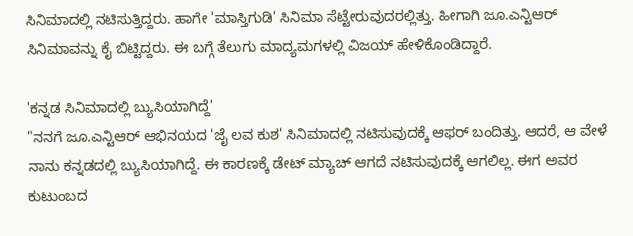ಸಿನಿಮಾದಲ್ಲಿ ನಟಿಸುತ್ತಿದ್ದರು. ಹಾಗೇ 'ಮಾಸ್ತಿಗುಡಿ' ಸಿನಿಮಾ ಸೆಟ್ಟೇರುವುದರಲ್ಲಿತ್ತು. ಹೀಗಾಗಿ ಜೂ.ಎನ್ಟಿಆರ್ ಸಿನಿಮಾವನ್ನು ಕೈ ಬಿಟ್ಟಿದ್ದರು. ಈ ಬಗ್ಗೆ ತೆಲುಗು ಮಾದ್ಯಮಗಳಲ್ಲಿ ವಿಜಯ್ ಹೇಳಿಕೊಂಡಿದ್ದಾರೆ.

'ಕನ್ನಡ ಸಿನಿಮಾದಲ್ಲಿ ಬ್ಯುಸಿಯಾಗಿದ್ದೆ'
"ನನಗೆ ಜೂ.ಎನ್ಟಿಆರ್ ಆಭಿನಯದ 'ಜೈ ಲವ ಕುಶ' ಸಿನಿಮಾದಲ್ಲಿ ನಟಿಸುವುದಕ್ಕೆ ಆಫರ್ ಬಂದಿತ್ತು. ಆದರೆ, ಆ ವೇಳೆ ನಾನು ಕನ್ನಡದಲ್ಲಿ ಬ್ಯುಸಿಯಾಗಿದ್ದೆ. ಈ ಕಾರಣಕ್ಕೆ ಡೇಟ್ ಮ್ಯಾಚ್ ಆಗದೆ ನಟಿಸುವುದಕ್ಕೆ ಆಗಲಿಲ್ಲ. ಈಗ ಅವರ ಕುಟುಂಬದ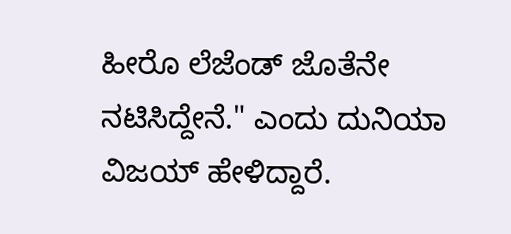ಹೀರೊ ಲೆಜೆಂಡ್ ಜೊತೆನೇ ನಟಿಸಿದ್ದೇನೆ." ಎಂದು ದುನಿಯಾ ವಿಜಯ್ ಹೇಳಿದ್ದಾರೆ.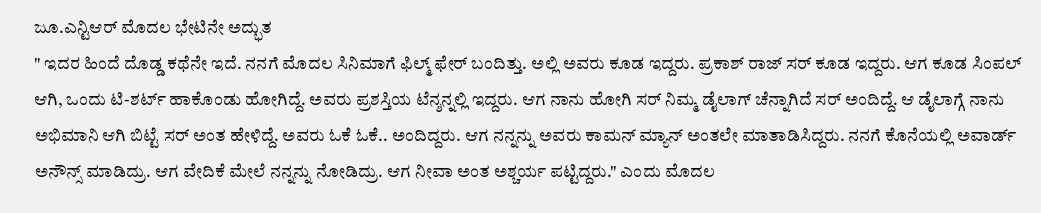ಜೂ.ಎನ್ಟಿಆರ್ ಮೊದಲ ಭೇಟಿನೇ ಅದ್ಭುತ
" ಇದರ ಹಿಂದೆ ದೊಡ್ಡ ಕಥೆನೇ ಇದೆ. ನನಗೆ ಮೊದಲ ಸಿನಿಮಾಗೆ ಫಿಲ್ಮ್ ಫೇರ್ ಬಂದಿತ್ತು. ಅಲ್ಲಿ ಅವರು ಕೂಡ ಇದ್ದರು. ಪ್ರಕಾಶ್ ರಾಜ್ ಸರ್ ಕೂಡ ಇದ್ದರು. ಆಗ ಕೂಡ ಸಿಂಪಲ್ ಆಗಿ, ಒಂದು ಟಿ-ಶರ್ಟ್ ಹಾಕೊಂಡು ಹೋಗಿದ್ದೆ. ಅವರು ಪ್ರಶಸ್ತಿಯ ಟೆನ್ಶನ್ನಲ್ಲಿ ಇದ್ದರು. ಆಗ ನಾನು ಹೋಗಿ ಸರ್ ನಿಮ್ಮ ಡೈಲಾಗ್ ಚೆನ್ನಾಗಿದೆ ಸರ್ ಅಂದಿದ್ದೆ. ಆ ಡೈಲಾಗ್ಗೆ ನಾನು ಅಭಿಮಾನಿ ಆಗಿ ಬಿಟ್ಟೆ ಸರ್ ಅಂತ ಹೇಳಿದ್ದೆ. ಅವರು ಓಕೆ ಓಕೆ.. ಅಂದಿದ್ದರು. ಆಗ ನನ್ನನ್ನು ಅವರು ಕಾಮನ್ ಮ್ಯಾನ್ ಅಂತಲೇ ಮಾತಾಡಿಸಿದ್ದರು. ನನಗೆ ಕೊನೆಯಲ್ಲಿ ಅವಾರ್ಡ್ ಅನೌನ್ಸ್ ಮಾಡಿದ್ರು. ಆಗ ವೇದಿಕೆ ಮೇಲೆ ನನ್ನನ್ನು ನೋಡಿದ್ರು. ಆಗ ನೀವಾ ಅಂತ ಅಶ್ಚರ್ಯ ಪಟ್ಟಿದ್ದರು." ಎಂದು ಮೊದಲ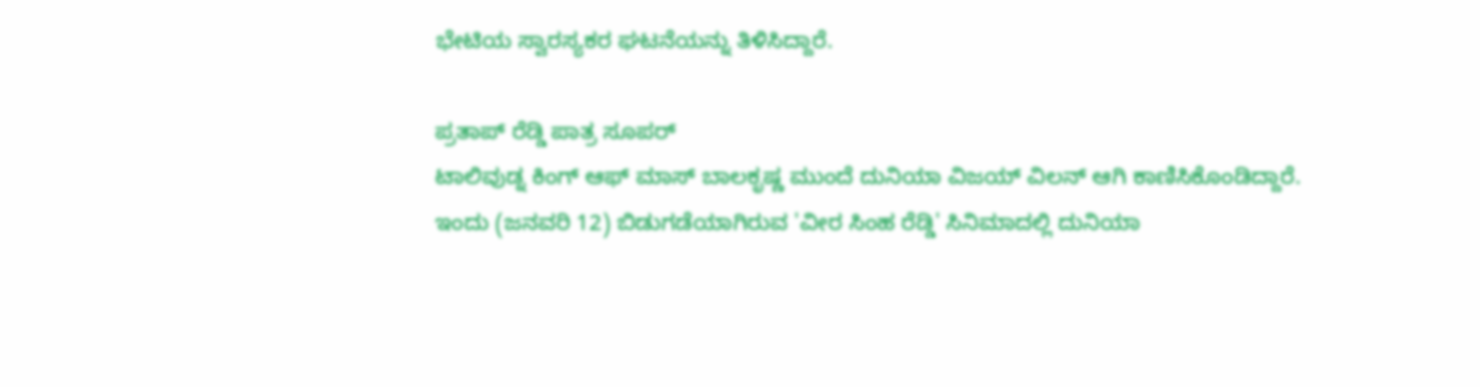ಭೇಟಿಯ ಸ್ವಾರಸ್ಯಕರ ಘಟನೆಯನ್ನು ತಿಳಿಸಿದ್ದಾರೆ.

ಪ್ರತಾಪ್ ರೆಡ್ಡಿ ಪಾತ್ರ ಸೂಪರ್
ಟಾಲಿವುಡ್ನ ಕಿಂಗ್ ಆಫ್ ಮಾಸ್ ಬಾಲಕೃಷ್ಣ ಮುಂದೆ ದುನಿಯಾ ವಿಜಯ್ ವಿಲನ್ ಆಗಿ ಕಾಣಿಸಿಕೊಂಡಿದ್ದಾರೆ. ಇಂದು (ಜನವರಿ 12) ಬಿಡುಗಡೆಯಾಗಿರುವ 'ವೀರ ಸಿಂಹ ರೆಡ್ಡಿ' ಸಿನಿಮಾದಲ್ಲಿ ದುನಿಯಾ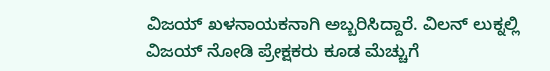ವಿಜಯ್ ಖಳನಾಯಕನಾಗಿ ಅಬ್ಬರಿಸಿದ್ದಾರೆ. ವಿಲನ್ ಲುಕ್ನಲ್ಲಿ ವಿಜಯ್ ನೋಡಿ ಪ್ರೇಕ್ಷಕರು ಕೂಡ ಮೆಚ್ಚುಗೆ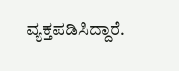ವ್ಯಕ್ತಪಡಿಸಿದ್ದಾರೆ.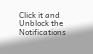Click it and Unblock the Notifications